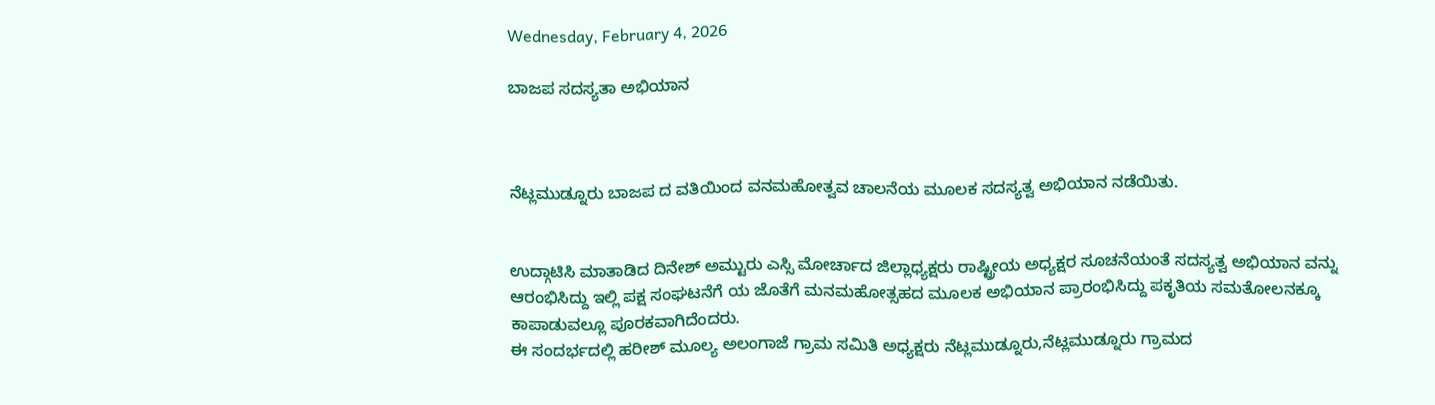Wednesday, February 4, 2026

ಬಾಜಪ ಸದಸ್ಯತಾ ಅಭಿಯಾನ



ನೆಟ್ಲಮುಡ್ನೂರು ಬಾಜಪ ದ ವತಿಯಿಂದ ವನಮಹೋತ್ವವ ಚಾಲನೆಯ ಮೂಲಕ ಸದಸ್ಯತ್ವ ಅಭಿಯಾನ ನಡೆಯಿತು.


ಉದ್ಗಾಟಿಸಿ ಮಾತಾಡಿದ ದಿನೇಶ್ ಅಮ್ಟುರು ಎಸ್ಸಿ ಮೋರ್ಚಾದ ಜಿಲ್ಲಾಧ್ಯಕ್ಷರು ರಾಷ್ಟ್ರೀಯ ಅಧ್ಯಕ್ಷರ ಸೂಚನೆಯಂತೆ ಸದಸ್ಯತ್ವ ಅಭಿಯಾನ ವನ್ನು ಆರಂಭಿಸಿದ್ದು ಇಲ್ಲಿ ಪಕ್ಷ ಸಂಘಟನೆಗೆ ಯ ಜೊತೆಗೆ ಮನಮಹೋತ್ಸಹದ ಮೂಲಕ ಅಭಿಯಾನ ಪ್ರಾರಂಭಿಸಿದ್ದು ಪಕೃತಿಯ ಸಮತೋಲನಕ್ಕೂ ಕಾಪಾಡುವಲ್ಲೂ ಪೂರಕವಾಗಿದೆಂದರು.
ಈ ಸಂದರ್ಭದಲ್ಲಿ ಹರೀಶ್ ಮೂಲ್ಯ ಅಲಂಗಾಜೆ ಗ್ರಾಮ ಸಮಿತಿ ಅಧ್ಯಕ್ಷರು ನೆಟ್ಲಮುಡ್ನೂರು,ನೆಟ್ಲಮುಡ್ನೂರು ಗ್ರಾಮದ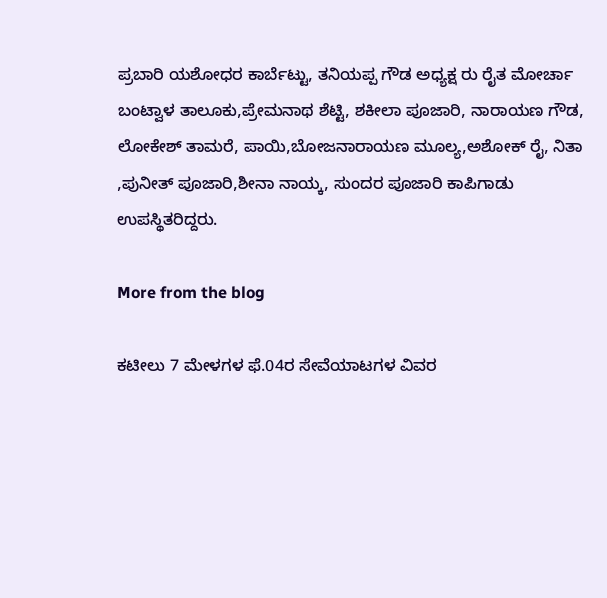ಪ್ರಬಾರಿ ಯಶೋಧರ ಕಾರ್ಬೆಟ್ಟು, ತನಿಯಪ್ಪ ಗೌಡ ಅಧ್ಯಕ್ಷ ರು ರೈತ ಮೋರ್ಚಾ ಬಂಟ್ವಾಳ ತಾಲೂಕು,ಪ್ರೇಮನಾಥ ಶೆಟ್ಟಿ, ಶಕೀಲಾ ಪೂಜಾರಿ, ನಾರಾಯಣ ಗೌಡ, ಲೋಕೇಶ್ ತಾಮರೆ, ಪಾಯಿ,ಬೋಜನಾರಾಯಣ ಮೂಲ್ಯ,ಅಶೋಕ್ ರೈ, ನಿತಾ ,ಪುನೀತ್ ಪೂಜಾರಿ,ಶೀನಾ ನಾಯ್ಕ, ಸುಂದರ ಪೂಜಾರಿ ಕಾಪಿಗಾಡು ಉಪಸ್ಥಿತರಿದ್ದರು.

More from the blog

ಕಟೀಲು 7 ಮೇಳಗಳ ಫೆ.04ರ ಸೇವೆಯಾಟಗಳ ವಿವರ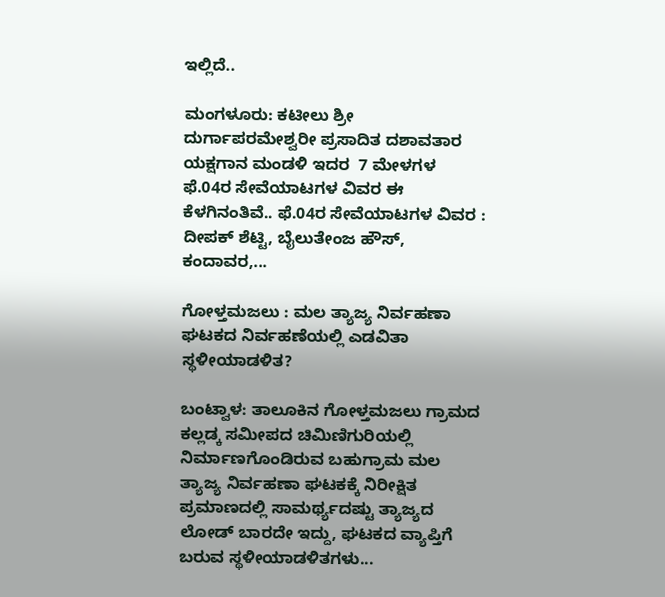ಇಲ್ಲಿದೆ..

ಮಂಗಳೂರು: ಕಟೀಲು ಶ್ರೀ ದುರ್ಗಾಪರಮೇಶ್ವರೀ ಪ್ರಸಾದಿತ ದಶಾವತಾರ ಯಕ್ಷಗಾನ ಮಂಡಳಿ ಇದರ  7 ಮೇಳಗಳ ಫೆ.04ರ ಸೇವೆಯಾಟಗಳ ವಿವರ ಈ ಕೆಳಗಿನಂತಿವೆ.. ಫೆ.04ರ ಸೇವೆಯಾಟಗಳ ವಿವರ : ದೀಪಕ್ ಶೆಟ್ಟಿ, ಬೈಲುತೇಂಜ ಹೌಸ್, ಕಂದಾವರ,...

ಗೋಳ್ತಮಜಲು : ಮಲ ತ್ಯಾಜ್ಯ ನಿರ್ವಹಣಾ ಘಟಕದ ನಿರ್ವಹಣೆಯಲ್ಲಿ ಎಡವಿತಾ ಸ್ಥಳೀಯಾಡಳಿತ?

ಬಂಟ್ವಾಳ: ತಾಲೂಕಿನ ಗೋಳ್ತಮಜಲು ಗ್ರಾಮದ ಕಲ್ಲಡ್ಕ ಸಮೀಪದ ಚಿಮಿಣಿಗುರಿಯಲ್ಲಿ ನಿರ್ಮಾಣಗೊಂಡಿರುವ ಬಹುಗ್ರಾಮ ಮಲ ತ್ಯಾಜ್ಯ ನಿರ್ವಹಣಾ ಘಟಕಕ್ಕೆ ನಿರೀಕ್ಷಿತ ಪ್ರಮಾಣದಲ್ಲಿ ಸಾಮರ್ಥ್ಯದಷ್ಟು ತ್ಯಾಜ್ಯದ ಲೋಡ್ ಬಾರದೇ ಇದ್ದು, ಘಟಕದ ವ್ಯಾಪ್ತಿಗೆ ಬರುವ ಸ್ಥಳೀಯಾಡಳಿತಗಳು...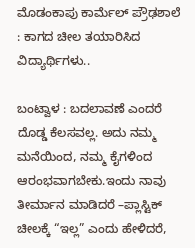ಮೊಡಂಕಾಪು ಕಾರ್ಮೆಲ್ ಪ್ರೌಢಶಾಲೆ : ಕಾಗದ ಚೀಲ ತಯಾರಿಸಿದ ವಿದ್ಯಾರ್ಥಿಗಳು..

ಬಂಟ್ವಾಳ : ಬದಲಾವಣೆ ಎಂದರೆ ದೊಡ್ಡ ಕೆಲಸವಲ್ಲ. ಅದು ನಮ್ಮ ಮನೆಯಿಂದ, ನಮ್ಮ ಕೈಗಳಿಂದ ಆರಂಭವಾಗಬೇಕು.ಇಂದು ನಾವು ತೀರ್ಮಾನ ಮಾಡಿದರೆ –ಪ್ಲಾಸ್ಟಿಕ್ ಚೀಲಕ್ಕೆ “ಇಲ್ಲ” ಎಂದು ಹೇಳಿದರೆ,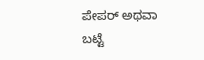ಪೇಪರ್ ಅಥವಾ ಬಟ್ಟೆ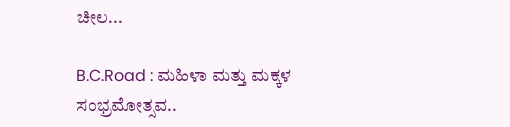ಚೀಲ...

B.C.Road : ಮಹಿಳಾ ಮತ್ತು ಮಕ್ಕಳ ಸಂಭ್ರಮೋತ್ಸವ..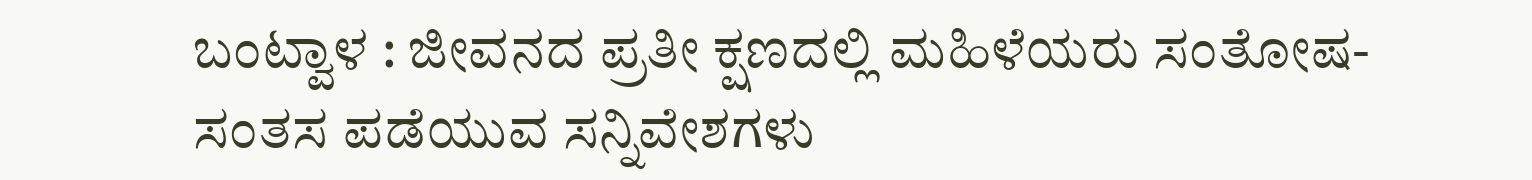ಬಂಟ್ವಾಳ : ಜೀವನದ ಪ್ರತೀ ಕ್ಷಣದಲ್ಲಿ ಮಹಿಳೆಯರು ಸಂತೋಷ-ಸಂತಸ‌ ಪಡೆಯುವ ಸನ್ನಿವೇಶಗಳು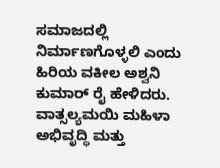ಸಮಾಜದಲ್ಲಿ ನಿರ್ಮಾಣಗೊಳ್ಳಲಿ ಎಂದು ಹಿರಿಯ ವಕೀಲ ಅಶ್ವನಿ‌ ಕುಮಾರ್ ರೈ ಹೇಳಿದರು. ವಾತ್ಸಲ್ಯಮಯಿ ಮಹಿಳಾ ಅಭಿವೃದ್ಧಿ ಮತ್ತು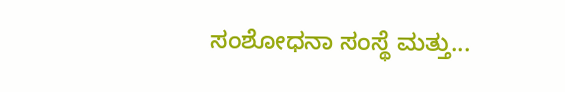ಸಂಶೋಧನಾ‌ ಸಂಸ್ಥೆ ಮತ್ತು...